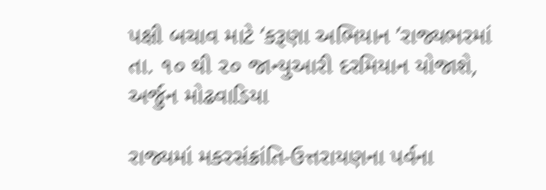પક્ષી બચાવ માટે ‘કરૂણા અભિયાન ’રાજ્યભરમાં તા. ૧૦ થી ૨૦ જાન્યુઆરી દરમિયાન યોજાશે, અર્જુન મોઢવાડિયા

રાજ્યમાં મકરસંક્રાંતિ-ઉત્તરાયણના પર્વના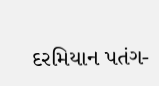દરમિયાન પતંગ-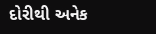દોરીથી અનેક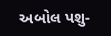અબોલ પશુ-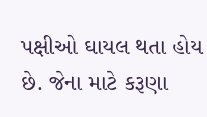પક્ષીઓ ઘાયલ થતા હોય છે. જેના માટે કરૂણા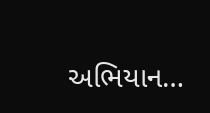અભિયાન…